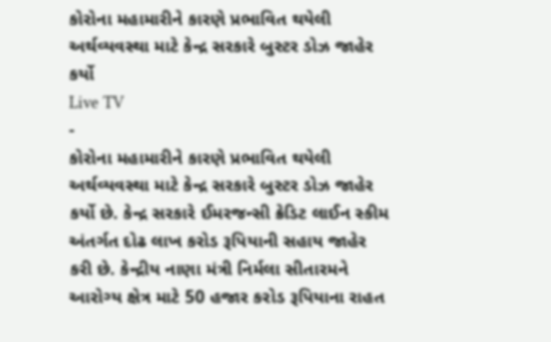કોરોના મહામારીને કારણે પ્રભાવિત થયેલી અર્થવ્યવસ્થા માટે કેન્દ્ર સરકારે બુસ્ટર ડોઝ જાહેર કર્યો
Live TV
-
કોરોના મહામારીને કારણે પ્રભાવિત થયેલી અર્થવ્યવસ્થા માટે કેન્દ્ર સરકારે બુસ્ટર ડોઝ જાહેર કર્યો છે. કેન્દ્ર સરકારે ઈમરજન્સી ક્રેડિટ લાઈન સ્કીમ અંતર્ગત દોઢ લાખ કરોડ રૂપિયાની સહાય જાહેર કરી છે. કેન્દ્રીય નાણા મંત્રી નિર્મલા સીતારમને આરોગ્ય ક્ષેત્ર માટે 50 હજાર કરોડ રૂપિયાના રાહત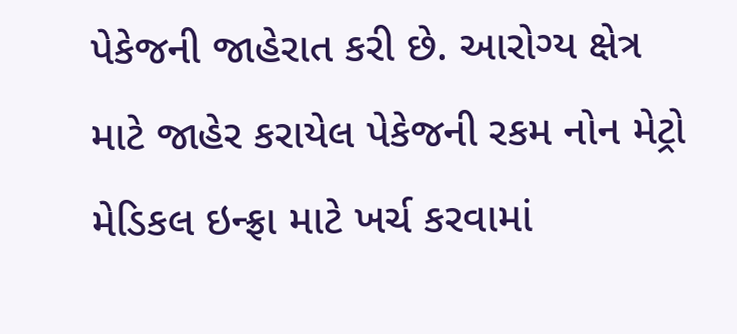પેકેજની જાહેરાત કરી છે. આરોગ્ય ક્ષેત્ર માટે જાહેર કરાયેલ પેકેજની રકમ નોન મેટ્રો મેડિકલ ઇન્ફ્રા માટે ખર્ચ કરવામાં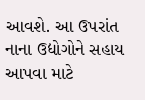આવશે. આ ઉપરાંત નાના ઉદ્યોગોને સહાય આપવા માટે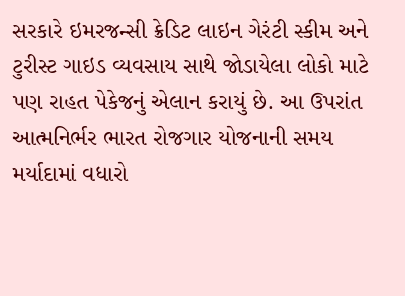સરકારે ઇમરજન્સી ક્રેડિટ લાઇન ગેરંટી સ્કીમ અને ટુરીસ્ટ ગાઇડ વ્યવસાય સાથે જોડાયેલા લોકો માટે પણ રાહત પેકેજનું એલાન કરાયું છે. આ ઉપરાંત આત્મનિર્ભર ભારત રોજગાર યોજનાની સમય મર્યાદામાં વધારો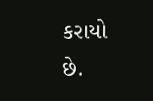કરાયો છે.